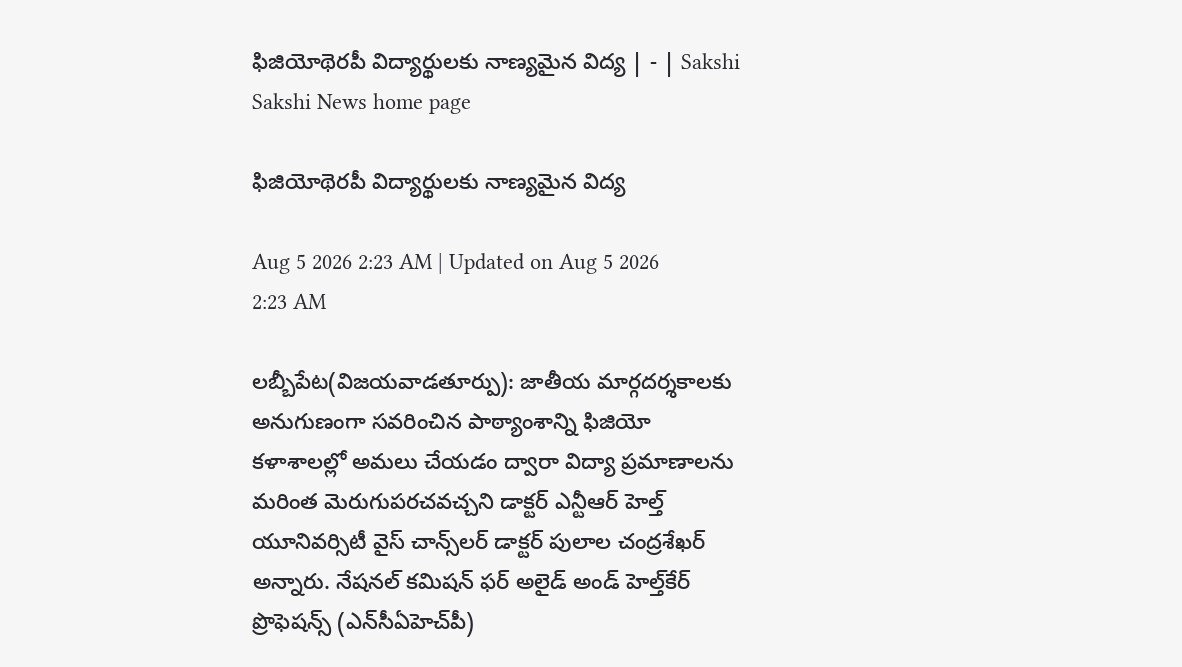ఫిజియోథెరపీ విద్యార్థులకు నాణ్యమైన విద్య | - | Sakshi
Sakshi News home page

ఫిజియోథెరపీ విద్యార్థులకు నాణ్యమైన విద్య

Aug 5 2026 2:23 AM | Updated on Aug 5 2026 2:23 AM

లబ్బీపేట(విజయవాడతూర్పు): జాతీయ మార్గదర్శకాలకు అనుగుణంగా సవరించిన పాఠ్యాంశాన్ని ఫిజియో కళాశాలల్లో అమలు చేయడం ద్వారా విద్యా ప్రమాణాలను మరింత మెరుగుపరచవచ్చని డాక్టర్‌ ఎన్టీఆర్‌ హెల్త్‌ యూనివర్సిటీ వైస్‌ చాన్స్‌లర్‌ డాక్టర్‌ పులాల చంద్రశేఖర్‌ అన్నారు. నేషనల్‌ కమిషన్‌ ఫర్‌ అలైడ్‌ అండ్‌ హెల్త్‌కేర్‌ ప్రొఫెషన్స్‌ (ఎన్‌సీఏహెచ్‌పీ)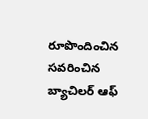రూపొందించిన సవరించిన బ్యాచిలర్‌ ఆఫ్‌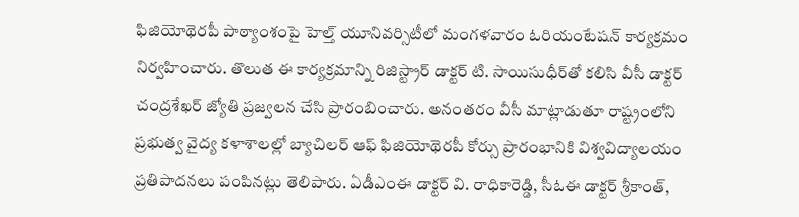ఫిజియోథెరపీ పాఠ్యాంశంపై హెల్త్‌ యూనివర్సిటీలో మంగళవారం ఓరియంటేషన్‌ కార్యక్రమం నిర్వహించారు. తొలుత ఈ కార్యక్రమాన్ని రిజిస్ట్రార్‌ డాక్టర్‌ టి. సాయిసుధీర్‌తో కలిసి వీసీ డాక్టర్‌ చంద్రశేఖర్‌ జ్యోతి ప్రజ్వలన చేసి ప్రారంబించారు. అనంతరం వీసీ మాట్లాడుతూ రాష్ట్రంలోని ప్రభుత్వ వైద్య కళాశాలల్లో బ్యాచిలర్‌ ఆఫ్‌ ఫిజియోథెరపీ కోర్సు ప్రారంభానికి విశ్వవిద్యాలయం ప్రతిపాదనలు పంపినట్లు తెలిపారు. ఏడీఎంఈ డాక్టర్‌ వి. రాధికారెడ్డి, సీఓఈ డాక్టర్‌ శ్రీకాంత్‌,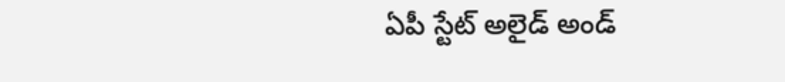ఏపీ స్టేట్‌ అలైడ్‌ అండ్‌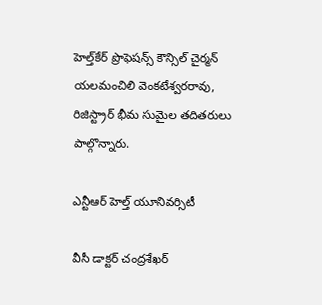హెల్త్‌కేర్‌ ప్రొఫెషన్స్‌ కౌన్సిల్‌ చైర్మన్‌ యలమంచిలి వెంకటేశ్వరరావు, రిజిస్ట్రార్‌ భీమ సుమైల తదితరులు పాల్గొన్నారు.

ఎన్టీఆర్‌ హెల్త్‌ యూనివర్సిటీ

వీసీ డాక్టర్‌ చంద్రశేఖర్‌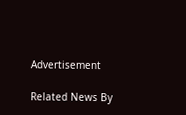Advertisement

Related News By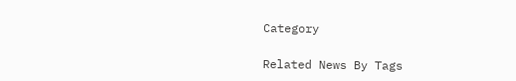Category

Related News By Tags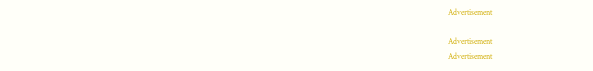Advertisement

Advertisement
Advertisement